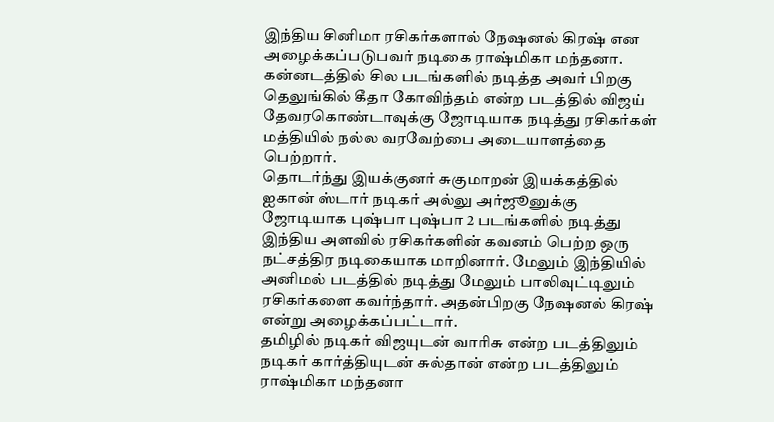இந்திய சினிமா ரசிகர்களால் நேஷனல் கிரஷ் என அழைக்கப்படுபவர் நடிகை ராஷ்மிகா மந்தனா. கன்னடத்தில் சில படங்களில் நடித்த அவர் பிறகு தெலுங்கில் கீதா கோவிந்தம் என்ற படத்தில் விஜய் தேவரகொண்டாவுக்கு ஜோடியாக நடித்து ரசிகர்கள் மத்தியில் நல்ல வரவேற்பை அடையாளத்தை பெற்றார்.
தொடர்ந்து இயக்குனர் சுகுமாறன் இயக்கத்தில் ஐகான் ஸ்டார் நடிகர் அல்லு அர்ஜூனுக்கு ஜோடியாக புஷ்பா புஷ்பா 2 படங்களில் நடித்து இந்திய அளவில் ரசிகர்களின் கவனம் பெற்ற ஒரு நட்சத்திர நடிகையாக மாறினார். மேலும் இந்தியில் அனிமல் படத்தில் நடித்து மேலும் பாலிவுட்டிலும் ரசிகர்களை கவர்ந்தார். அதன்பிறகு நேஷனல் கிரஷ் என்று அழைக்கப்பட்டார்.
தமிழில் நடிகர் விஜயுடன் வாரிசு என்ற படத்திலும் நடிகர் கார்த்தியுடன் சுல்தான் என்ற படத்திலும் ராஷ்மிகா மந்தனா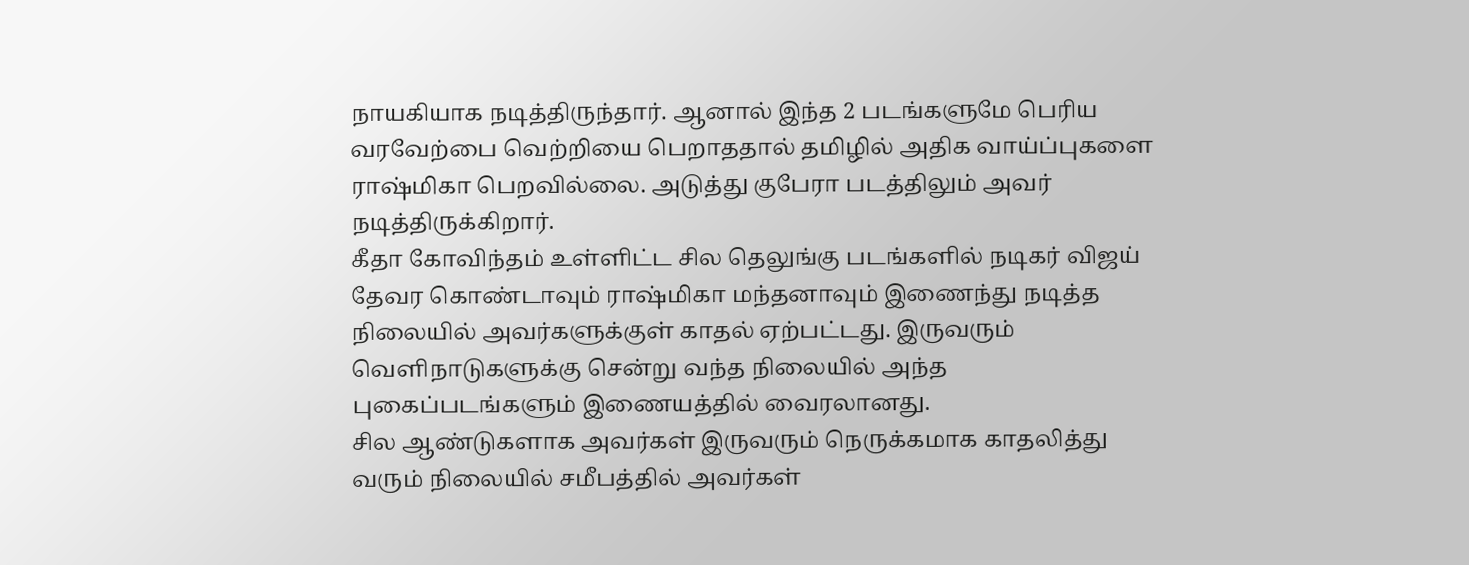நாயகியாக நடித்திருந்தார். ஆனால் இந்த 2 படங்களுமே பெரிய வரவேற்பை வெற்றியை பெறாததால் தமிழில் அதிக வாய்ப்புகளை ராஷ்மிகா பெறவில்லை. அடுத்து குபேரா படத்திலும் அவர் நடித்திருக்கிறார்.
கீதா கோவிந்தம் உள்ளிட்ட சில தெலுங்கு படங்களில் நடிகர் விஜய் தேவர கொண்டாவும் ராஷ்மிகா மந்தனாவும் இணைந்து நடித்த நிலையில் அவர்களுக்குள் காதல் ஏற்பட்டது. இருவரும் வெளிநாடுகளுக்கு சென்று வந்த நிலையில் அந்த புகைப்படங்களும் இணையத்தில் வைரலானது.
சில ஆண்டுகளாக அவர்கள் இருவரும் நெருக்கமாக காதலித்து வரும் நிலையில் சமீபத்தில் அவர்கள்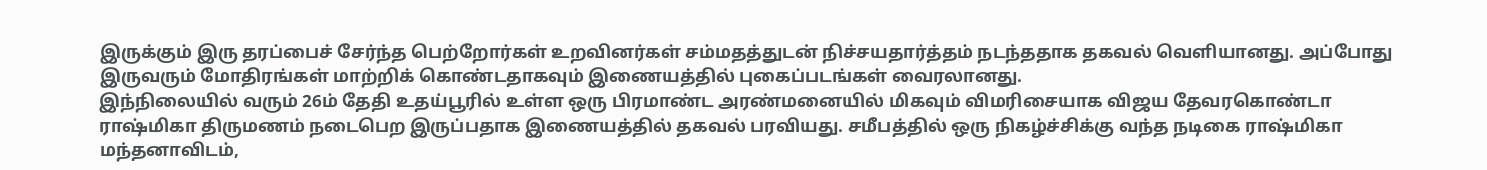இருக்கும் இரு தரப்பைச் சேர்ந்த பெற்றோர்கள் உறவினர்கள் சம்மதத்துடன் நிச்சயதார்த்தம் நடந்ததாக தகவல் வெளியானது. அப்போது இருவரும் மோதிரங்கள் மாற்றிக் கொண்டதாகவும் இணையத்தில் புகைப்படங்கள் வைரலானது.
இந்நிலையில் வரும் 26ம் தேதி உதய்பூரில் உள்ள ஒரு பிரமாண்ட அரண்மனையில் மிகவும் விமரிசையாக விஜய தேவரகொண்டா ராஷ்மிகா திருமணம் நடைபெற இருப்பதாக இணையத்தில் தகவல் பரவியது. சமீபத்தில் ஒரு நிகழ்ச்சிக்கு வந்த நடிகை ராஷ்மிகா மந்தனாவிடம்,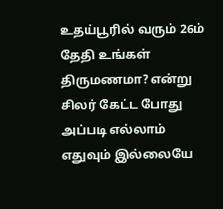உதய்பூரில் வரும் 26ம் தேதி உங்கள் திருமணமா? என்று சிலர் கேட்ட போது அப்படி எல்லாம் எதுவும் இல்லையே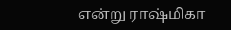என்று ராஷ்மிகா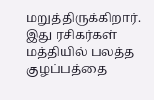மறுத்திருக்கிறார். இது ரசிகர்கள் மத்தியில் பலத்த குழப்பத்தை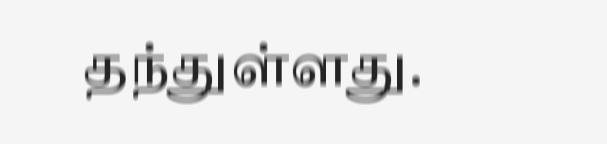தந்துள்ளது.